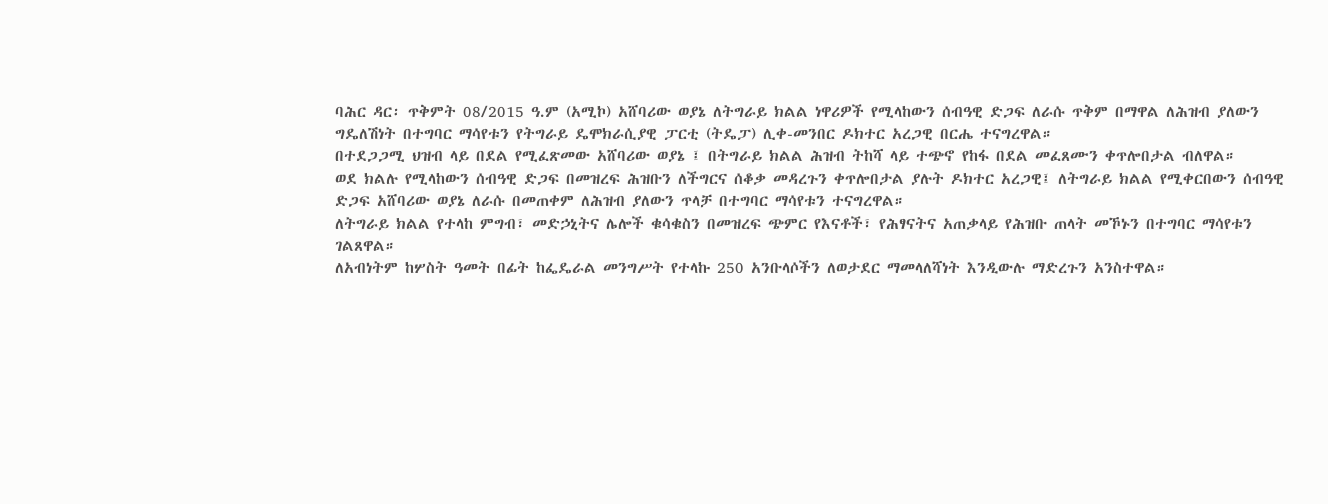ባሕር ዳር፡ ጥቅምት 08/2015 ዓ.ም (አሚኮ) አሸባሪው ወያኔ ለትግራይ ክልል ነዋሪዎች የሚላከውን ሰብዓዊ ድጋፍ ለራሱ ጥቅም በማዋል ለሕዝብ ያለውን ግዴለሽነት በተግባር ማሳየቱን የትግራይ ዴሞክራሲያዊ ፓርቲ (ትዴፓ) ሊቀ-መንበር ዶክተር አረጋዊ በርሔ ተናግረዋል።
በተደጋጋሚ ህዝብ ላይ በደል የሚፈጽመው አሸባሪው ወያኔ ፤ በትግራይ ክልል ሕዝብ ትከሻ ላይ ተጭኖ የከፋ በደል መፈጸሙን ቀጥሎበታል ብለዋል።
ወደ ክልሉ የሚላከውን ሰብዓዊ ድጋፍ በመዝረፍ ሕዝቡን ለችግርና ሰቆቃ መዳረጉን ቀጥሎበታል ያሉት ዶክተር አረጋዊ፤ ለትግራይ ክልል የሚቀርበውን ሰብዓዊ ድጋፍ አሸባሪው ወያኔ ለራሱ በመጠቀም ለሕዝብ ያለውን ጥላቻ በተግባር ማሳየቱን ተናግረዋል።
ለትግራይ ክልል የተላከ ምግብ፣ መድኃኒትና ሌሎች ቁሳቁስን በመዝረፍ ጭምር የእናቶች፣ የሕፃናትና አጠቃላይ የሕዝቡ ጠላት መኾኑን በተግባር ማሳየቱን ገልጸዋል።
ለአብነትም ከሦስት ዓመት በፊት ከፌዴራል መንግሥት የተላኩ 250 አንቡላሶችን ለወታደር ማመላለሻነት እንዲውሉ ማድረጉን አንስተዋል።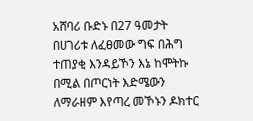አሸባሪ ቡድኑ በ27 ዓመታት በሀገሪቱ ለፈፀመው ግፍ በሕግ ተጠያቂ እንዳይኾን እኔ ከሞትኩ በሚል በጦርነት እድሜውን ለማራዘም እየጣረ መኾኑን ዶክተር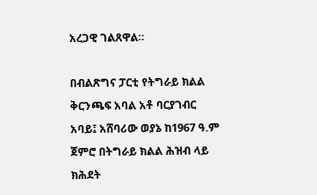አረጋዊ ገልጸዋል።

በብልጽግና ፓርቲ የትግራይ ክልል ቅርንጫፍ አባል አቶ ባርያገብር አባይ፤ አሸባሪው ወያኔ ከ1967 ዓ.ም ጀምሮ በትግራይ ክልል ሕዝብ ላይ ክሕደት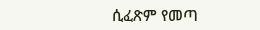ሲፈጽም የመጣ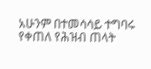አሁንም በተመሳሳይ ተግባሩ የቀጠለ የሕዝብ ጠላት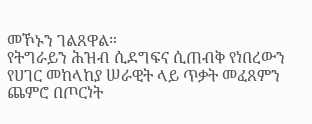መኾኑን ገልጸዋል።
የትግራይን ሕዝብ ሲደግፍና ሲጠብቅ የነበረውን የሀገር መከላከያ ሠራዊት ላይ ጥቃት መፈጸምን ጨምሮ በጦርነት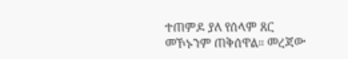ተጠምዶ ያለ የሰላም ጸር መኾኑንም ጠቅሰዋል። መረጃው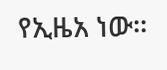የኢዜአ ነው።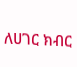ለሀገር ክብር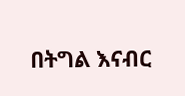በትግል እናብር